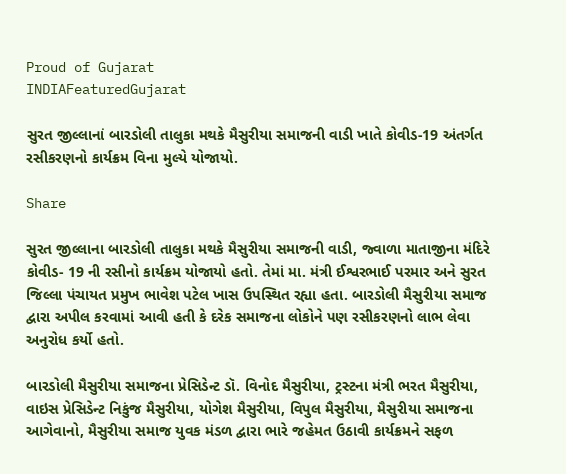Proud of Gujarat
INDIAFeaturedGujarat

સુરત જીલ્લાનાં બારડોલી તાલુકા મથકે મૈસુરીયા સમાજની વાડી ખાતે કોવીડ-19 અંતર્ગત રસીકરણનો કાર્યક્રમ વિના મુલ્યે યોજાયો.

Share

સુરત જીલ્લાના બારડોલી તાલુકા મથકે મૈસુરીયા સમાજની વાડી, જ્વાળા માતાજીના મંદિરે કોવીડ- 19 ની રસીનો કાર્યક્રમ યોજાયો હતો. તેમાં મા. મંત્રી ઈશ્વરભાઈ પરમાર અને સુરત જિલ્લા પંચાયત પ્રમુખ ભાવેશ પટેલ ખાસ ઉપસ્થિત રહ્યા હતા. બારડોલી મૈસુરીયા સમાજ દ્વારા અપીલ કરવામાં આવી હતી કે દરેક સમાજના લોકોને પણ રસીકરણનો લાભ લેવા અનુરોધ કર્યો હતો.

બારડોલી મૈસુરીયા સમાજના પ્રેસિડેન્ટ ડૉ. વિનોદ મૈસુરીયા, ટ્રસ્ટના મંત્રી ભરત મૈસુરીયા, વાઇસ પ્રેસિડેન્ટ નિકુંજ મૈસુરીયા, યોગેશ મૈસુરીયા, વિપુલ મૈસુરીયા, મૈસુરીયા સમાજના આગેવાનો, મૈસુરીયા સમાજ યુવક મંડળ દ્વારા ભારે જહેમત ઉઠાવી કાર્યક્રમને સફળ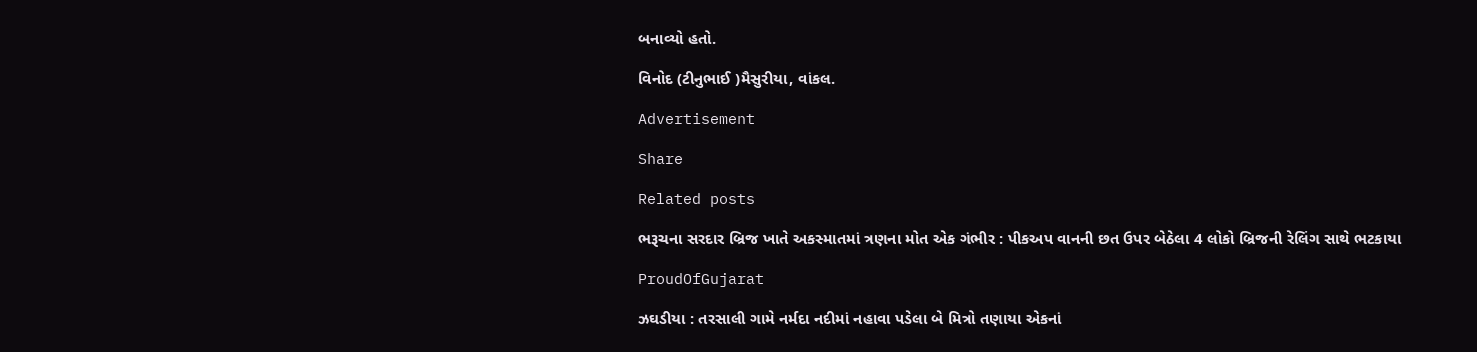બનાવ્યો હતો.

વિનોદ (ટીનુભાઈ )મૈસુરીયા, વાંકલ.

Advertisement

Share

Related posts

ભરૂચના સરદાર બ્રિજ ખાતે અકસ્માતમાં ત્રણના મોત એક ગંભીર : પીકઅપ વાનની છત ઉપર બેઠેલા 4 લોકો બ્રિજની રેલિંગ સાથે ભટકાયા

ProudOfGujarat

ઝઘડીયા : તરસાલી ગામે નર્મદા નદીમાં નહાવા પડેલા બે મિત્રો તણાયા એકનાં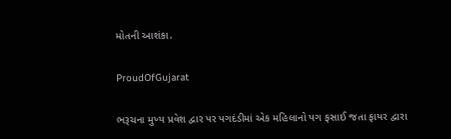મોતની આશંકા.

ProudOfGujarat

ભરૂચના મુખ્ય પ્રવેશ દ્વાર પર પગદંડીમાં એક મહિલાનો પગ ફસાઈ જતા ફાયર દ્વારા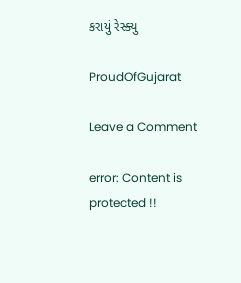કરાયું રેસ્ક્યુ

ProudOfGujarat

Leave a Comment

error: Content is protected !!